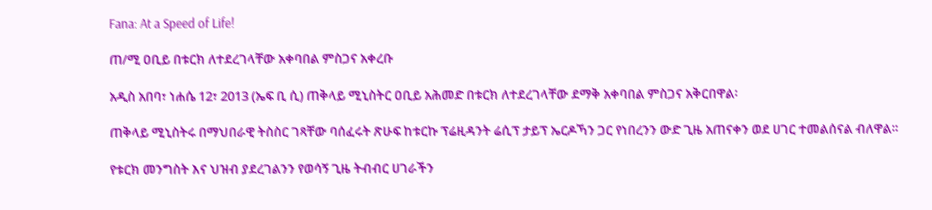Fana: At a Speed of Life!

ጠ/ሚ ዐቢይ በቱርክ ለተደረገላቸው አቀባበል ምስጋና አቀረቡ

አዲስ አበባ፣ ነሐሴ 12፣ 2013 (ኤፍ ቢ ሲ) ጠቅላይ ሚኒስትር ዐቢይ አሕመድ በቱርክ ለተደረገላቸው ደማቅ አቀባበል ምስጋና አቅርበዋል፡

ጠቅላይ ሚኒስትሩ በማህበራዊ ትስስር ገጻቸው ባሰፈሩት ጽሁፍ ከቱርኩ ፕሬዚዳንት ሬሲፕ ታይፕ ኤርዶኻን ጋር የነበረንን ውድ ጊዜ አጠናቀን ወደ ሀገር ተመልሰናል ብለዋል።

የቱርክ መንግስት እና ህዝብ ያደረገልንን የወሳኝ ጊዜ ትብብር ሀገራችን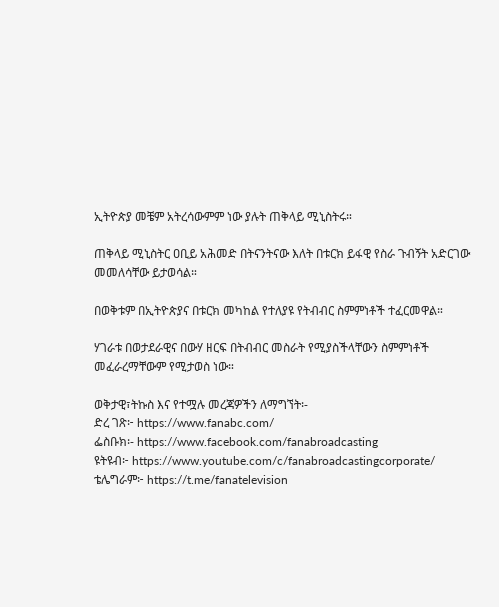ኢትዮጵያ መቼም አትረሳውምም ነው ያሉት ጠቅላይ ሚኒስትሩ።

ጠቅላይ ሚኒስትር ዐቢይ አሕመድ በትናንትናው እለት በቱርክ ይፋዊ የስራ ጉብኝት አድርገው መመለሳቸው ይታወሳል።

በወቅቱም በኢትዮጵያና በቱርክ መካከል የተለያዩ የትብብር ስምምነቶች ተፈርመዋል።

ሃገራቱ በወታደራዊና በውሃ ዘርፍ በትብብር መስራት የሚያስችላቸውን ስምምነቶች መፈራረማቸውም የሚታወስ ነው።

ወቅታዊ፣ትኩስ እና የተሟሉ መረጃዎችን ለማግኘት፡-
ድረ ገጽ፦ https://www.fanabc.com/
ፌስቡክ፡- https://www.facebook.com/fanabroadcasting
ዩትዩብ፦ https://www.youtube.com/c/fanabroadcastingcorporate/
ቴሌግራም፦ https://t.me/fanatelevision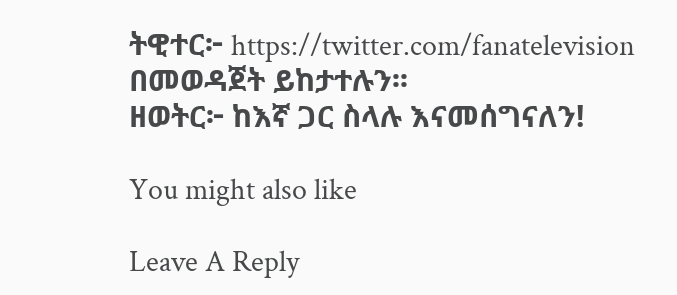ትዊተር፦ https://twitter.com/fanatelevision በመወዳጀት ይከታተሉን፡፡
ዘወትር፦ ከእኛ ጋር ስላሉ እናመሰግናለን!

You might also like

Leave A Reply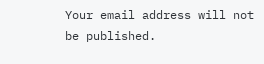Your email address will not be published.